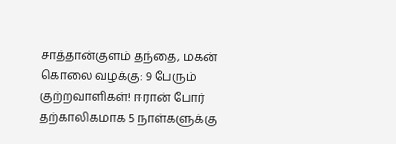சாத்தான்குளம் தந்தை, மகன் கொலை வழக்கு: 9 பேரும் குற்றவாளிகள்! ஈரான் போர் தற்காலிகமாக 5 நாள்களுக்கு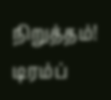நிறுத்தம்! டிரம்ப்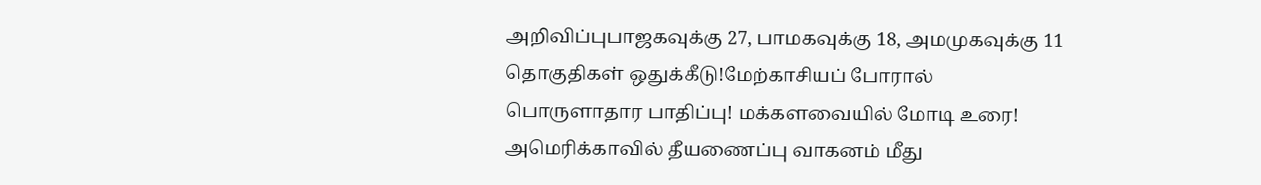அறிவிப்புபாஜகவுக்கு 27, பாமகவுக்கு 18, அமமுகவுக்கு 11 தொகுதிகள் ஒதுக்கீடு!மேற்காசியப் போரால் பொருளாதார பாதிப்பு! மக்களவையில் மோடி உரை! அமெரிக்காவில் தீயணைப்பு வாகனம் மீது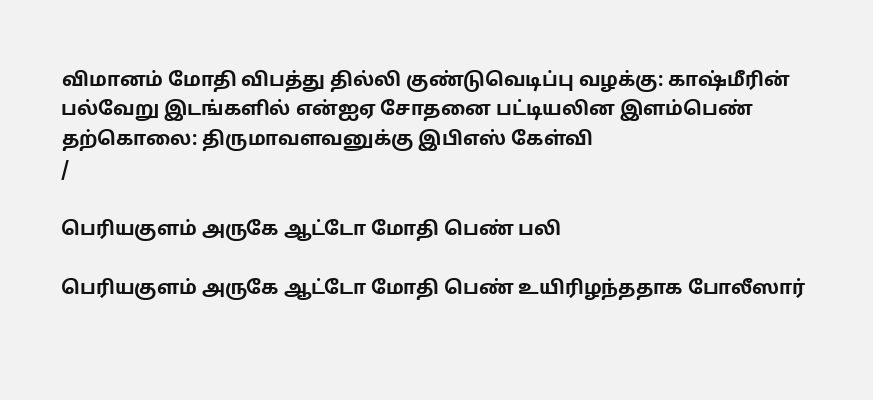விமானம் மோதி விபத்து தில்லி குண்டுவெடிப்பு வழக்கு: காஷ்மீரின் பல்வேறு இடங்களில் என்ஐஏ சோதனை பட்டியலின இளம்பெண் தற்கொலை: திருமாவளவனுக்கு இபிஎஸ் கேள்வி
/

பெரியகுளம் அருகே ஆட்டோ மோதி பெண் பலி

பெரியகுளம் அருகே ஆட்டோ மோதி பெண் உயிரிழந்ததாக போலீஸார்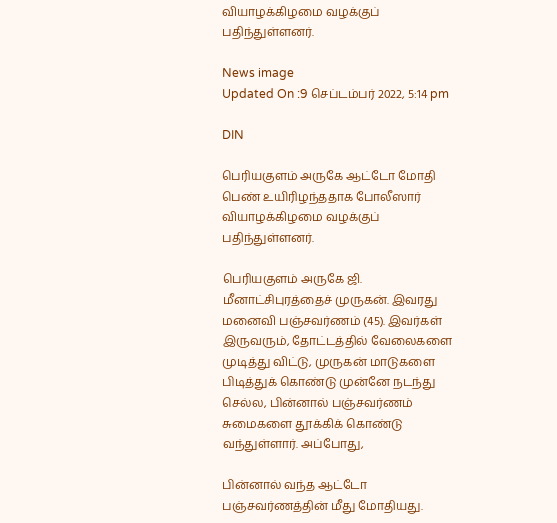வியாழக்கிழமை வழக்குப் பதிந்துள்ளனர்.

News image
Updated On :9 செப்டம்பர் 2022, 5:14 pm

DIN

பெரியகுளம் அருகே ஆட்டோ மோதி பெண் உயிரிழந்ததாக போலீஸார் வியாழக்கிழமை வழக்குப் பதிந்துள்ளனர்.

பெரியகுளம் அருகே ஜி. மீனாட்சிபுரத்தைச் முருகன். இவரது மனைவி பஞ்சவர்ணம் (45). இவர்கள் இருவரும், தோட்டத்தில் வேலைகளை முடித்து விட்டு, முருகன் மாடுகளை பிடித்துக் கொண்டு முன்னே நடந்து செல்ல, பின்னால் பஞ்சவர்ணம் சுமைகளை தூக்கிக் கொண்டு வந்துள்ளார். அப்போது,

பின்னால் வந்த ஆட்டோ பஞ்சவர்ணத்தின் மீது மோதியது.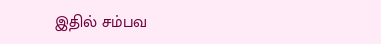இதில் சம்பவ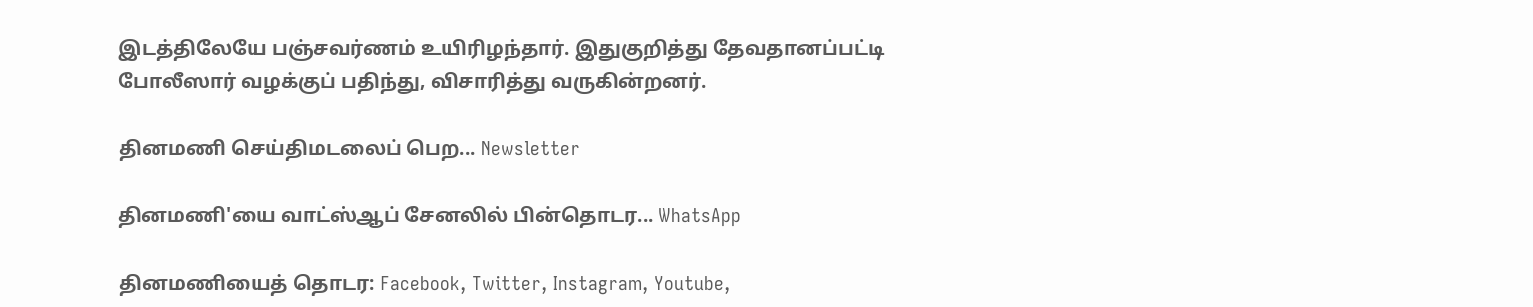இடத்திலேயே பஞ்சவர்ணம் உயிரிழந்தார். இதுகுறித்து தேவதானப்பட்டி போலீஸார் வழக்குப் பதிந்து, விசாரித்து வருகின்றனர்.

தினமணி செய்திமடலைப் பெற... Newsletter

தினமணி'யை வாட்ஸ்ஆப் சேனலில் பின்தொடர... WhatsApp

தினமணியைத் தொடர: Facebook, Twitter, Instagram, Youtube,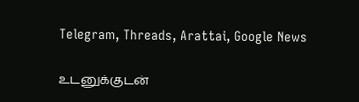Telegram, Threads, Arattai, Google News

உடனுக்குடன்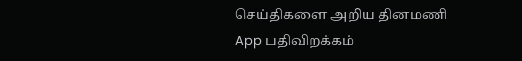செய்திகளை அறிய தினமணி App பதிவிறக்கம்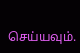செய்யவும்.